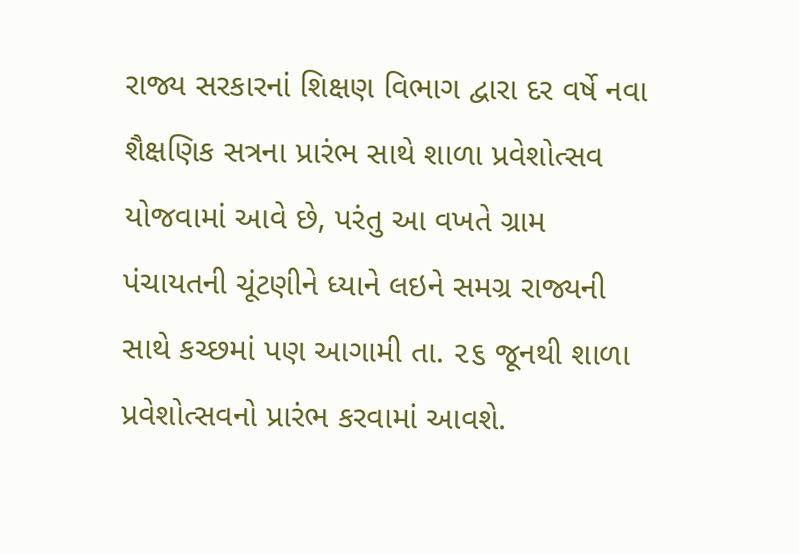રાજ્ય સરકારનાં શિક્ષણ વિભાગ દ્વારા દર વર્ષે નવા શૈક્ષણિક સત્રના પ્રારંભ સાથે શાળા પ્રવેશોત્સવ યોજવામાં આવે છે, પરંતુ આ વખતે ગ્રામ પંચાયતની ચૂંટણીને ધ્યાને લઇને સમગ્ર રાજ્યની સાથે કચ્છમાં પણ આગામી તા. ૨૬ જૂનથી શાળા પ્રવેશોત્સવનો પ્રારંભ કરવામાં આવશે.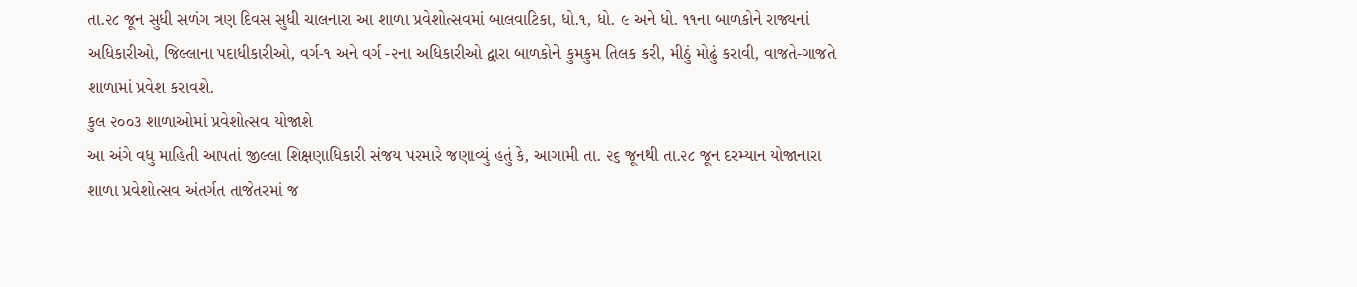તા.૨૮ જૂન સુધી સળંગ ત્રણ દિવસ સુધી ચાલનારા આ શાળા પ્રવેશોત્સવમાં બાલવાટિકા, ધો.૧, ધો. ૯ અને ધો. ૧૧ના બાળકોને રાજ્યનાં અધિકારીઓ, જિલ્લાના પદાધીકારીઓ, વર્ગ-૧ અને વર્ગ -૨ના અધિકારીઓ દ્વારા બાળકોને કુમકુમ તિલક કરી, મીઠું મોઢું કરાવી, વાજતે-ગાજતે શાળામાં પ્રવેશ કરાવશે.
કુલ ૨૦૦૩ શાળાઓમાં પ્રવેશોત્સવ યોજાશે
આ અંગે વધુ માહિતી આપતાં જીલ્લા શિક્ષણાધિકારી સંજય પરમારે જણાવ્યું હતું કે, આગામી તા. ૨૬ જૂનથી તા.૨૮ જૂન દરમ્યાન યોજાનારા શાળા પ્રવેશોત્સવ અંતર્ગત તાજેતરમાં જ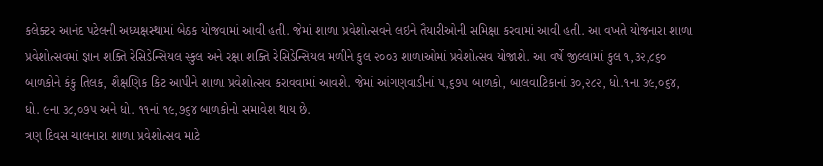કલેક્ટર આનંદ પટેલની અધ્યક્ષસ્થામાં બેઠક યોજવામાં આવી હતી. જેમાં શાળા પ્રવેશોત્સવને લઇને તૈયારીઓની સમિક્ષા કરવામાં આવી હતી. આ વખતે યોજનારા શાળા પ્રવેશોત્સવમાં જ્ઞાન શક્તિ રેસિડેન્સિયલ સ્કુલ અને રક્ષા શક્તિ રેસિડેન્સિયલ મળીને કુલ ૨૦૦૩ શાળાઓમાં પ્રવેશોત્સવ યોજાશે. આ વર્ષે જીલ્લામાં કુલ ૧,૩૨,૮૬૦ બાળકોને કંકુ તિલક, શૈક્ષણિક કિટ આપીને શાળા પ્રવેશોત્સવ કરાવવામાં આવશે. જેમાં આંગણવાડીનાં ૫,૬૭૫ બાળકો, બાલવાટિકાનાં ૩૦,૨૮૨, ધો.૧ના ૩૯,૦૬૪, ધો. ૯ના ૩૮,૦૭૫ અને ધો. ૧૧નાં ૧૯,૭૬૪ બાળકોનો સમાવેશ થાય છે.
ત્રણ દિવસ ચાલનારા શાળા પ્રવેશોત્સવ માટે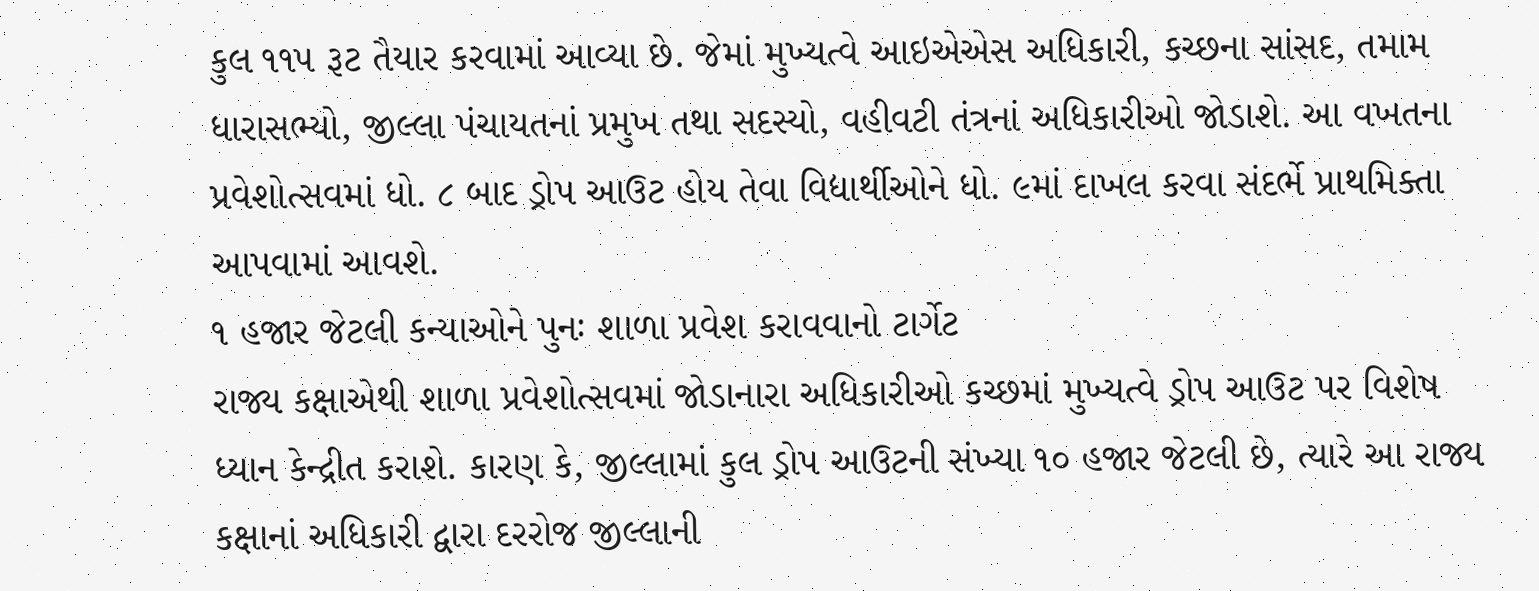કુલ ૧૧૫ રૂટ તૈયાર કરવામાં આવ્યા છે. જેમાં મુખ્યત્વે આઇએએસ અધિકારી, કચ્છના સાંસદ, તમામ ધારાસભ્યો, જીલ્લા પંચાયતનાં પ્રમુખ તથા સદસ્યો, વહીવટી તંત્રનાં અધિકારીઓ જોડાશે. આ વખતના પ્રવેશોત્સવમાં ધો. ૮ બાદ ડ્રોપ આઉટ હોય તેવા વિદ્યાર્થીઓને ધો. ૯માં દાખલ કરવા સંદર્ભે પ્રાથમિક્તા આપવામાં આવશે.
૧ હજાર જેટલી કન્યાઓને પુનઃ શાળા પ્રવેશ કરાવવાનો ટાર્ગેટ
રાજ્ય કક્ષાએથી શાળા પ્રવેશોત્સવમાં જોડાનારા અધિકારીઓ કચ્છમાં મુખ્યત્વે ડ્રોપ આઉટ પર વિશેષ ધ્યાન કેન્દ્રીત કરાશે. કારણ કે, જીલ્લામાં કુલ ડ્રોપ આઉટની સંખ્યા ૧૦ હજાર જેટલી છે, ત્યારે આ રાજ્ય કક્ષાનાં અધિકારી દ્વારા દરરોજ જીલ્લાની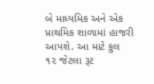બે માધ્યમિક અને એક પ્રાથમિક શાળામાં હાજરી આપશે. આ માટે કુલ ૧૨ જેટલા રૂટ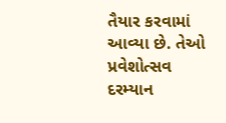તૈયાર કરવામાં આવ્યા છે. તેઓ પ્રવેશોત્સવ દરમ્યાન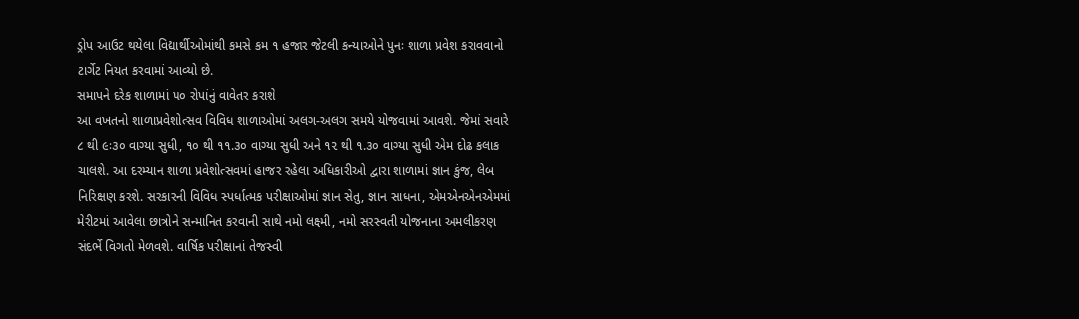ડ્રોપ આઉટ થયેલા વિદ્યાર્થીઓમાંથી કમસે કમ ૧ હજાર જેટલી કન્યાઓને પુનઃ શાળા પ્રવેશ કરાવવાનો ટાર્ગેટ નિયત કરવામાં આવ્યો છે.
સમાપને દરેક શાળામાં ૫૦ રોપાંનું વાવેતર કરાશે
આ વખતનો શાળાપ્રવેશોત્સવ વિવિધ શાળાઓમાં અલગ-અલગ સમયે યોજવામાં આવશે. જેમાં સવારે ૮ થી ૯ઃ૩૦ વાગ્યા સુધી, ૧૦ થી ૧૧.૩૦ વાગ્યા સુધી અને ૧૨ થી ૧.૩૦ વાગ્યા સુધી એમ દોઢ કલાક ચાલશે. આ દરમ્યાન શાળા પ્રવેશોત્સવમાં હાજર રહેલા અધિકારીઓ દ્વારા શાળામાં જ્ઞાન કુંજ, લેબ નિરિક્ષણ કરશે. સરકારની વિવિધ સ્પર્ધાત્મક પરીક્ષાઓમાં જ્ઞાન સેતુ, જ્ઞાન સાધના, એમએનએનએમમાં મેરીટમાં આવેલા છાત્રોને સન્માનિત કરવાની સાથે નમો લક્ષ્મી, નમો સરસ્વતી યોજનાના અમલીકરણ સંદર્ભે વિગતો મેળવશે. વાર્ષિક પરીક્ષાનાં તેજસ્વી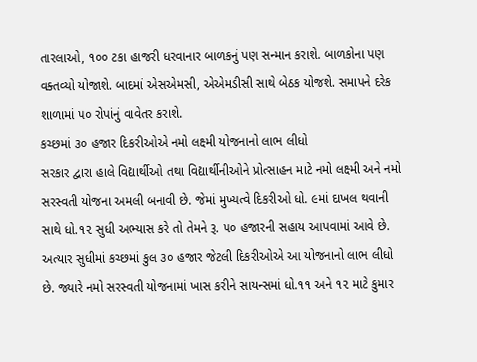તારલાઓ, ૧૦૦ ટકા હાજરી ધરવાનાર બાળકનું પણ સન્માન કરાશે. બાળકોના પણ વક્તવ્યો યોજાશે. બાદમાં એસએમસી, એએમડીસી સાથે બેઠક યોજશે. સમાપને દરેક શાળામાં ૫૦ રોપાંનું વાવેતર કરાશે.
કચ્છમાં ૩૦ હજાર દિકરીઓએ નમો લક્ષ્મી યોજનાનો લાભ લીધો
સરકાર દ્વારા હાલે વિદ્યાર્થીઓ તથા વિદ્યાર્થીનીઓને પ્રોત્સાહન માટે નમો લક્ષ્મી અને નમો સરસ્વતી યોજના અમલી બનાવી છે. જેમાં મુખ્યત્વે દિકરીઓ ધો. ૯માં દાખલ થવાની સાથે ધો.૧૨ સુધી અભ્યાસ કરે તો તેમને રૂ. ૫૦ હજારની સહાય આપવામાં આવે છે. અત્યાર સુધીમાં કચ્છમાં કુલ ૩૦ હજાર જેટલી દિકરીઓએ આ યોજનાનો લાભ લીધો છે. જ્યારે નમો સરસ્વતી યોજનામાં ખાસ કરીને સાયન્સમાં ધો.૧૧ અને ૧૨ માટે કુમાર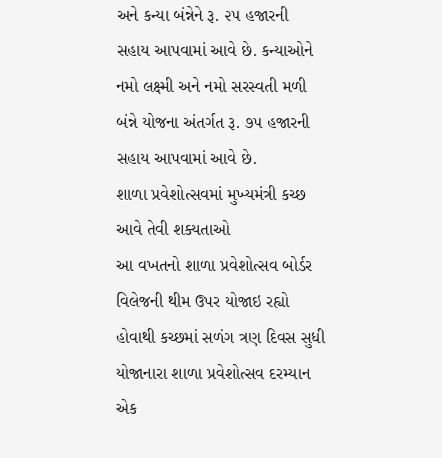અને કન્યા બંન્નેને રૂ. ૨૫ હજારની સહાય આપવામાં આવે છે. કન્યાઓને નમો લક્ષ્મી અને નમો સરસ્વતી મળી બંન્ને યોજના અંતર્ગત રૂ. ૭૫ હજારની સહાય આપવામાં આવે છે.
શાળા પ્રવેશોત્સવમાં મુખ્યમંત્રી કચ્છ આવે તેવી શક્યતાઓ
આ વખતનો શાળા પ્રવેશોત્સવ બોર્ડર વિલેજની થીમ ઉપર યોજાઇ રહ્યો હોવાથી કચ્છમાં સળંગ ત્રણ દિવસ સુધી યોજાનારા શાળા પ્રવેશોત્સવ દરમ્યાન એક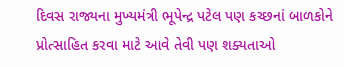દિવસ રાજ્યના મુખ્યમંત્રી ભૂપેન્દ્ર પટેલ પણ કચ્છનાં બાળકોને પ્રોત્સાહિત કરવા માટે આવે તેવી પણ શક્યતાઓ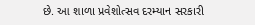છે. આ શાળા પ્રવેશોત્સવ દરમ્યાન સરકારી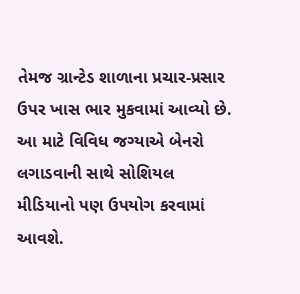તેમજ ગ્રાન્ટેડ શાળાના પ્રચાર-પ્રસાર ઉપર ખાસ ભાર મુકવામાં આવ્યો છે. આ માટે વિવિધ જગ્યાએ બેનરો લગાડવાની સાથે સોશિયલ મીડિયાનો પણ ઉપયોગ કરવામાં આવશે.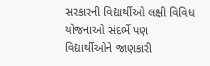સરકારની વિદ્યાર્થીઓ લક્ષી વિવિધ યોજનાઓ સંદર્ભે પણ વિદ્યાર્થીઓને જાણકારી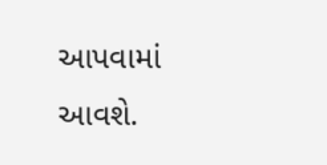આપવામાં આવશે.